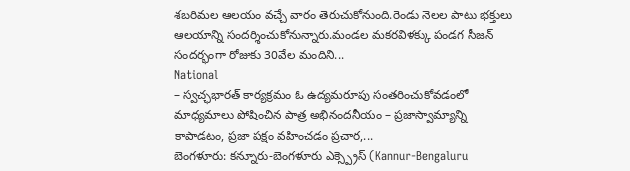శబరిమల ఆలయం వచ్చే వారం తెరుచుకోనుంది.రెండు నెలల పాటు భక్తులు ఆలయాన్ని సందర్శించుకోనున్నారు.మండల మకరవిళక్కు పండగ సీజన్ సందర్భంగా రోజుకు 30వేల మందిని...
National
– స్వచ్ఛభారత్ కార్యక్రమం ఓ ఉద్యమరూపు సంతరించుకోవడంలో మాధ్యమాలు పోషించిన పాత్ర అభినందనీయం – ప్రజాస్వామ్యాన్ని కాపాడటం, ప్రజా పక్షం వహించడం ప్రచార,...
బెంగళూరు: కన్నూరు-బెంగళూరు ఎక్స్ప్రెస్ (Kannur-Bengaluru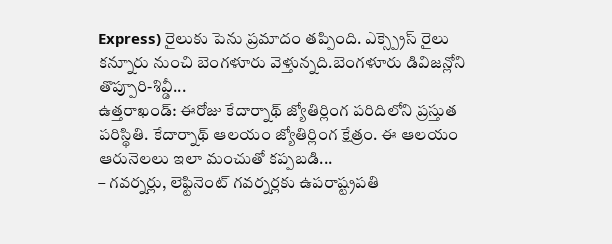Express) రైలుకు పెను ప్రమాదం తప్పింది. ఎక్స్ప్రెస్ రైలు కన్నూరు నుంచి బెంగళూరు వెళ్తున్నది.బెంగళూరు డివిజన్లోని తొప్పూరి-శివ్డీ...
ఉత్తరాఖండ్: ఈరోజు కేదార్నాథ్ జ్యోతిర్లింగ పరిదిలోని ప్రస్తుత పరిస్థితి. కేదార్నాథ్ ఆలయం జ్యోతిర్లింగ క్షేత్రం. ఈ ఆలయం ఆరునెలలు ఇలా మంచుతో కప్పబడి...
– గవర్నర్లు, లెఫ్టినెంట్ గవర్నర్లకు ఉపరాష్ట్రపతి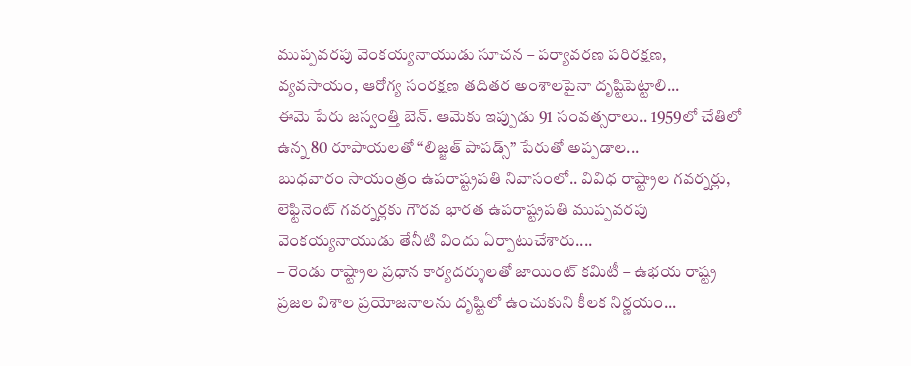ముప్పవరపు వెంకయ్యనాయుడు సూచన – పర్యావరణ పరిరక్షణ, వ్యవసాయం, ఆరోగ్య సంరక్షణ తదితర అంశాలపైనా దృష్టిపెట్టాలి...
ఈమె పేరు జస్వంత్తి బెన్. ఆమెకు ఇప్పుడు 91 సంవత్సరాలు.. 1959లో చేతిలో ఉన్న 80 రూపాయలతో “లిజ్జత్ పాపడ్స్” పేరుతో అప్పడాల...
బుధవారం సాయంత్రం ఉపరాష్ట్రపతి నివాసంలో.. వివిధ రాష్ట్రాల గవర్నర్లు, లెఫ్టినెంట్ గవర్నర్లకు గౌరవ భారత ఉపరాష్ట్రపతి ముప్పవరపు వెంకయ్యనాయుడు తేనీటి విందు ఏర్పాటుచేశారు....
– రెండు రాష్ట్రాల ప్రధాన కార్యదర్శులతో జాయింట్ కమిటీ – ఉభయ రాష్ట్ర ప్రజల విశాల ప్రయోజనాలను దృష్టిలో ఉంచుకుని కీలక నిర్ణయం...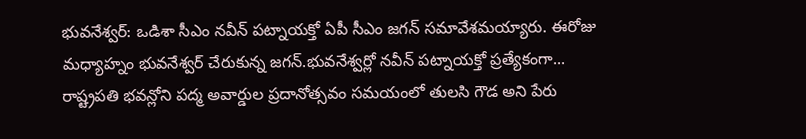భువనేశ్వర్: ఒడిశా సీఎం నవీన్ పట్నాయక్తో ఏపీ సీఎం జగన్ సమావేశమయ్యారు. ఈరోజు మధ్యాహ్నం భువనేశ్వర్ చేరుకున్న జగన్.భువనేశ్వర్లో నవీన్ పట్నాయక్తో ప్రత్యేకంగా...
రాష్ట్రపతి భవన్లోని పద్మ అవార్డుల ప్రదానోత్సవం సమయంలో తులసి గౌడ అని పేరు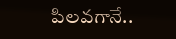పిలవగానే..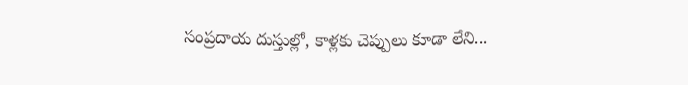సంప్రదాయ దుస్తుల్లో, కాళ్లకు చెప్పులు కూడా లేని...